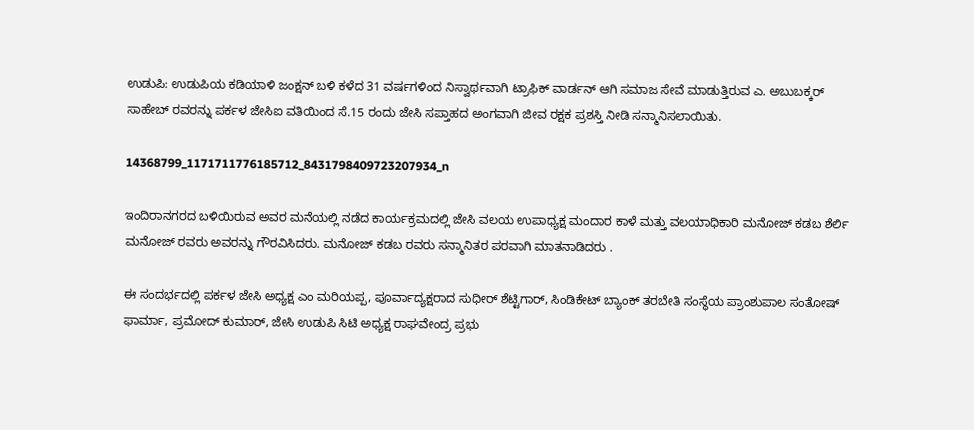ಉಡುಪಿ: ಉಡುಪಿಯ ಕಡಿಯಾಳಿ ಜಂಕ್ಷನ್ ಬಳಿ ಕಳೆದ 31 ವರ್ಷಗಳಿಂದ ನಿಸ್ವಾರ್ಥವಾಗಿ ಟ್ರಾಫಿಕ್ ವಾರ್ಡನ್ ಆಗಿ ಸಮಾಜ ಸೇವೆ ಮಾಡುತ್ತಿರುವ ಎ. ಅಬುಬಕ್ಕರ್ ಸಾಹೇಬ್ ರವರನ್ನು ಪರ್ಕಳ ಜೇಸಿಐ ವತಿಯಿಂದ ಸೆ.15 ರಂದು ಜೇಸಿ ಸಪ್ತಾಹದ ಅಂಗವಾಗಿ ಜೀವ ರಕ್ಷಕ ಪ್ರಶಸ್ತಿ ನೀಡಿ ಸನ್ಮಾನಿಸಲಾಯಿತು.

14368799_1171711776185712_8431798409723207934_n

ಇಂದಿರಾನಗರದ ಬಳಿಯಿರುವ ಅವರ ಮನೆಯಲ್ಲಿ ನಡೆದ ಕಾರ್ಯಕ್ರಮದಲ್ಲಿ ಜೇಸಿ ವಲಯ ಉಪಾಧ್ಯಕ್ಷ ಮಂದಾರ ಕಾಳೆ ಮತ್ತು ವಲಯಾಧಿಕಾರಿ ಮನೋಜ್ ಕಡಬ ಶೆರ್ಲಿ ಮನೋಜ್ ರವರು ಅವರನ್ನು ಗೌರವಿಸಿದರು. ಮನೋಜ್ ಕಡಬ ರವರು ಸನ್ಮಾನಿತರ ಪರವಾಗಿ ಮಾತನಾಡಿದರು .

ಈ ಸಂದರ್ಭದಲ್ಲಿ ಪರ್ಕಳ ಜೇಸಿ ಅಧ್ಯಕ್ಷ ಎಂ ಮರಿಯಪ್ಪ, ಪೂರ್ವಾದ್ಯಕ್ಷರಾದ ಸುಧೀರ್ ಶೆಟ್ಟಿಗಾರ್, ಸಿಂಡಿಕೇಟ್ ಬ್ಯಾಂಕ್ ತರಬೇತಿ ಸಂಸ್ಥೆಯ ಪ್ರಾಂಶುಪಾಲ ಸಂತೋಷ್ ಫಾರ್ಮಾ, ಪ್ರಮೋದ್ ಕುಮಾರ್, ಜೇಸಿ ಉಡುಪಿ ಸಿಟಿ ಅಧ್ಯಕ್ಷ ರಾಘವೇಂದ್ರ ಪ್ರಭು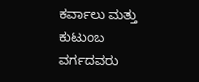ಕರ್ವಾಲು ಮತ್ತು ಕುಟುಂಬ ವರ್ಗದವರು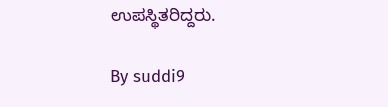ಉಪಸ್ಥಿತರಿದ್ದರು.

By suddi9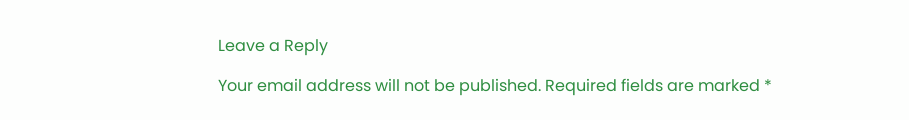Leave a Reply

Your email address will not be published. Required fields are marked *